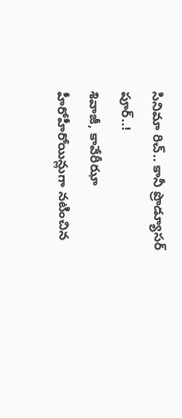సినిమా రిచ్.. కానీ ప్రొడ్యూసర్ పూర్..!
శివాజీ, కావేరీఝా హీరోహీరోయిన్లుగా నటించిన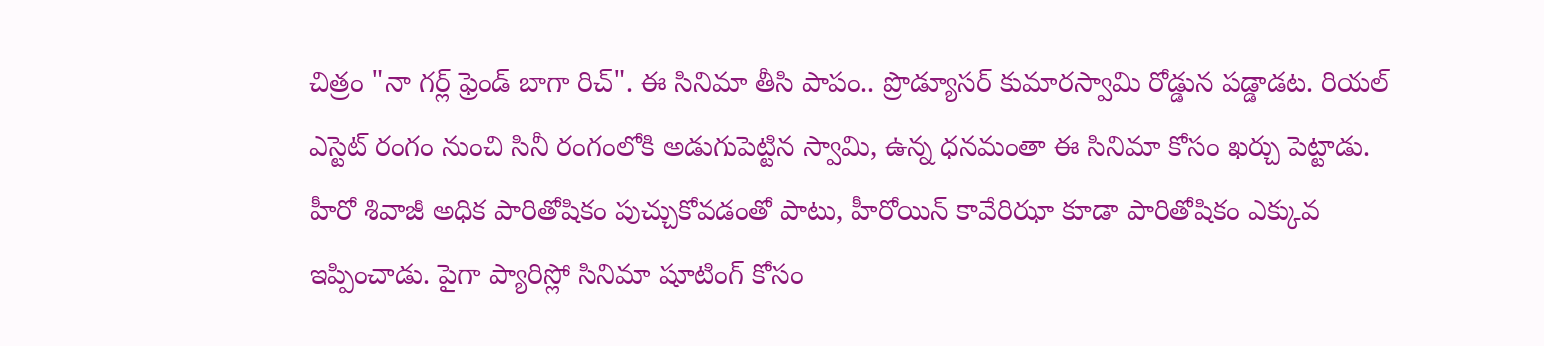చిత్రం "నా గర్ల్ ఫ్రెండ్ బాగా రిచ్". ఈ సినిమా తీసి పాపం.. ప్రొడ్యూసర్ కుమారస్వామి రోడ్డున పడ్డాడట. రియల్ ఎస్టెట్ రంగం నుంచి సినీ రంగంలోకి అడుగుపెట్టిన స్వామి, ఉన్న ధనమంతా ఈ సినిమా కోసం ఖర్చు పెట్టాడు.
హీరో శివాజీ అధిక పారితోషికం పుచ్చుకోవడంతో పాటు, హీరోయిన్ కావేరిఝా కూడా పారితోషికం ఎక్కువ ఇప్పించాడు. పైగా ప్యారిస్లో సినిమా షూటింగ్ కోసం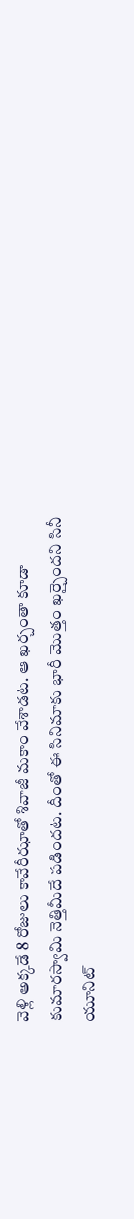వెళ్లి అక్కడే 8 రోజులు కావేరీఝాతో శివాజీ మకాం వేశాడట. ఆ ఖర్చంతా కూడా కుమారస్వామి నెత్తిమీదే పడిందట. దీంతో ఈ సినిమాకు భారీ మొత్తం ఖర్చైందని సినీ యూనిట్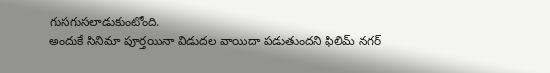గుసగుసలాడుకుంటోంది.
అందుకే సినిమా పూర్తయినా విడుదల వాయిదా పడుతుందని ఫిలిమ్ నగర్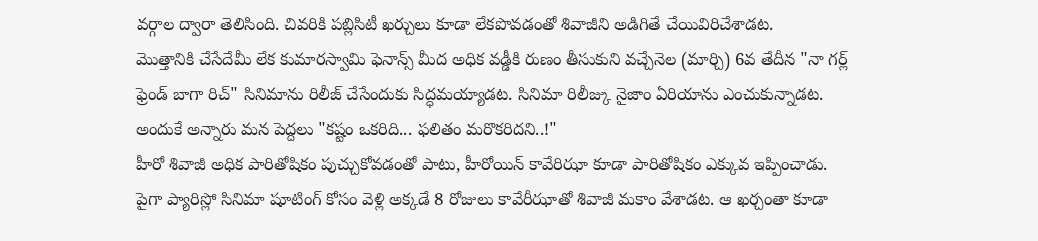వర్గాల ద్వారా తెలిసింది. చివరికి పబ్లిసిటీ ఖర్చులు కూడా లేకపొవడంతో శివాజీని అడిగితే చేయివిరిచేశాడట.
మొత్తానికి చేసేదేమీ లేక కుమారస్వామి ఫెనాన్స్ మీద అధిక వడ్డీకి రుణం తీసుకుని వచ్చేనెల (మార్చి) 6వ తేదీన "నా గర్ల్ ఫ్రెండ్ బాగా రిచ్" సినిమాను రిలీజ్ చేసేందుకు సిద్ధమయ్యాడట. సినిమా రిలీజ్కు నైజాం ఏరియాను ఎంచుకున్నాడట. అందుకే అన్నారు మన పెద్దలు "కష్టం ఒకరిది... ఫలితం మరొకరిదని..!"
హీరో శివాజీ అధిక పారితోషికం పుచ్చుకోవడంతో పాటు, హీరోయిన్ కావేరిఝా కూడా పారితోషికం ఎక్కువ ఇప్పించాడు. పైగా ప్యారిస్లో సినిమా షూటింగ్ కోసం వెళ్లి అక్కడే 8 రోజులు కావేరీఝాతో శివాజీ మకాం వేశాడట. ఆ ఖర్చంతా కూడా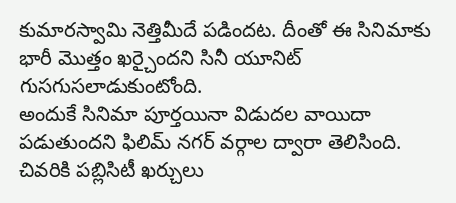కుమారస్వామి నెత్తిమీదే పడిందట. దీంతో ఈ సినిమాకు భారీ మొత్తం ఖర్చైందని సినీ యూనిట్ గుసగుసలాడుకుంటోంది.
అందుకే సినిమా పూర్తయినా విడుదల వాయిదా పడుతుందని ఫిలిమ్ నగర్ వర్గాల ద్వారా తెలిసింది. చివరికి పబ్లిసిటీ ఖర్చులు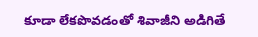కూడా లేకపొవడంతో శివాజీని అడిగితే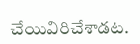చేయివిరిచేశాడట.